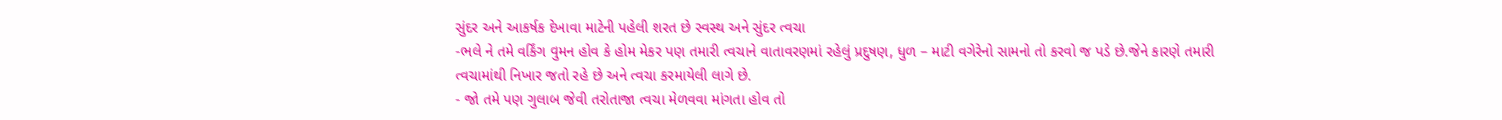સુંદર અને આકર્ષક દેખાવા માટેની પહેલી શરત છે સ્વસ્થ અને સુંદર ત્વચા
-ભલે ને તમે વર્કિંગ વુમન હોવ કે હોમ મેકર પણ તમારી ત્વચાને વાતાવરણમાં રહેલું પ્રદુષણ, ધુળ – માટી વગેરેનો સામનો તો કરવો જ પડે છે.જેને કારણે તમારી ત્વચામાંથી નિખાર જતો રહે છે અને ત્વચા કરમાયેલી લાગે છે.
- જો તમે પણ ગુલાબ જેવી તરોતાજા ત્વચા મેળવવા માંગતા હોવ તો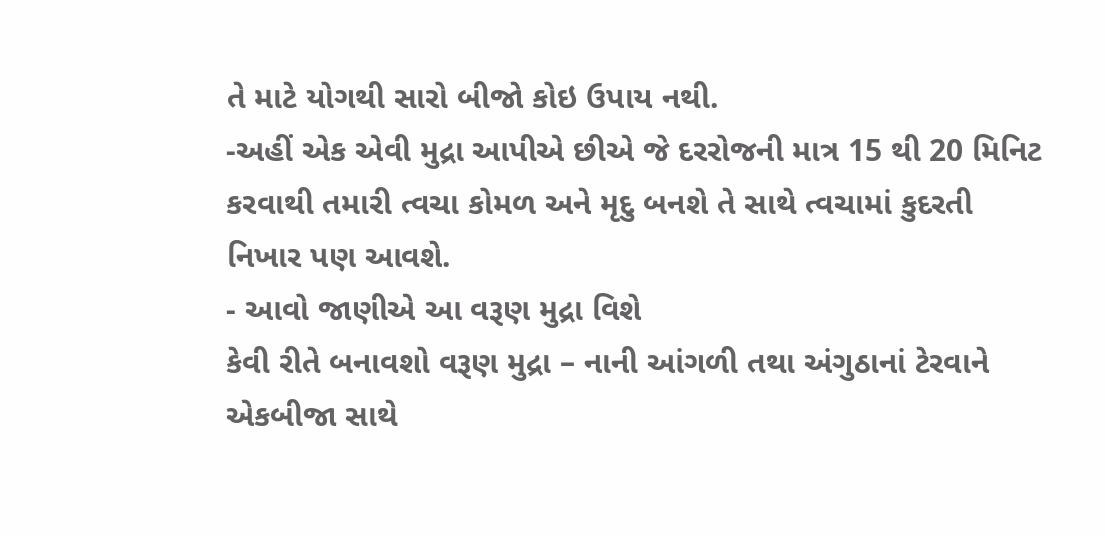તે માટે યોગથી સારો બીજો કોઇ ઉપાય નથી.
-અહીં એક એવી મુદ્રા આપીએ છીએ જે દરરોજની માત્ર 15 થી 20 મિનિટ કરવાથી તમારી ત્વચા કોમળ અને મૃદુ બનશે તે સાથે ત્વચામાં કુદરતી નિખાર પણ આવશે.
- આવો જાણીએ આ વરૂણ મુદ્રા વિશે
કેવી રીતે બનાવશો વરૂણ મુદ્રા – નાની આંગળી તથા અંગુઠાનાં ટેરવાને એકબીજા સાથે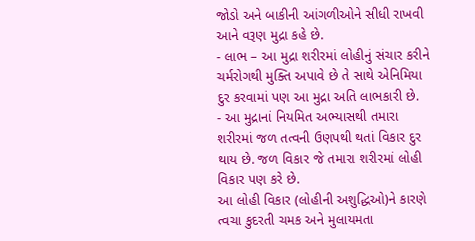જોડો અને બાકીની આંગળીઓને સીધી રાખવી આને વરૂણ મુદ્રા કહે છે.
- લાભ – આ મુદ્રા શરીરમાં લોહીનું સંચાર કરીને ચર્મરોગથી મુક્તિ અપાવે છે તે સાથે એનિમિયા દુર કરવામાં પણ આ મુદ્રા અતિ લાભકારી છે.
- આ મુદ્રાનાં નિયમિત અભ્યાસથી તમારા શરીરમાં જળ તત્વની ઉણપથી થતાં વિકાર દુર થાય છે. જળ વિકાર જે તમારા શરીરમાં લોહી વિકાર પણ કરે છે.
આ લોહી વિકાર (લોહીની અશુદ્ધિઓ)ને કારણે ત્વચા કુદરતી ચમક અને મુલાયમતા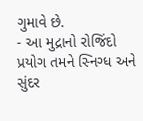ગુમાવે છે.
- આ મુદ્રાનો રોજિંદો પ્રયોગ તમને સ્નિગ્ધ અને સુંદર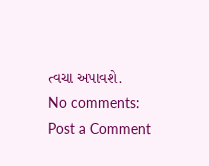ત્વચા અપાવશે.
No comments:
Post a Comment